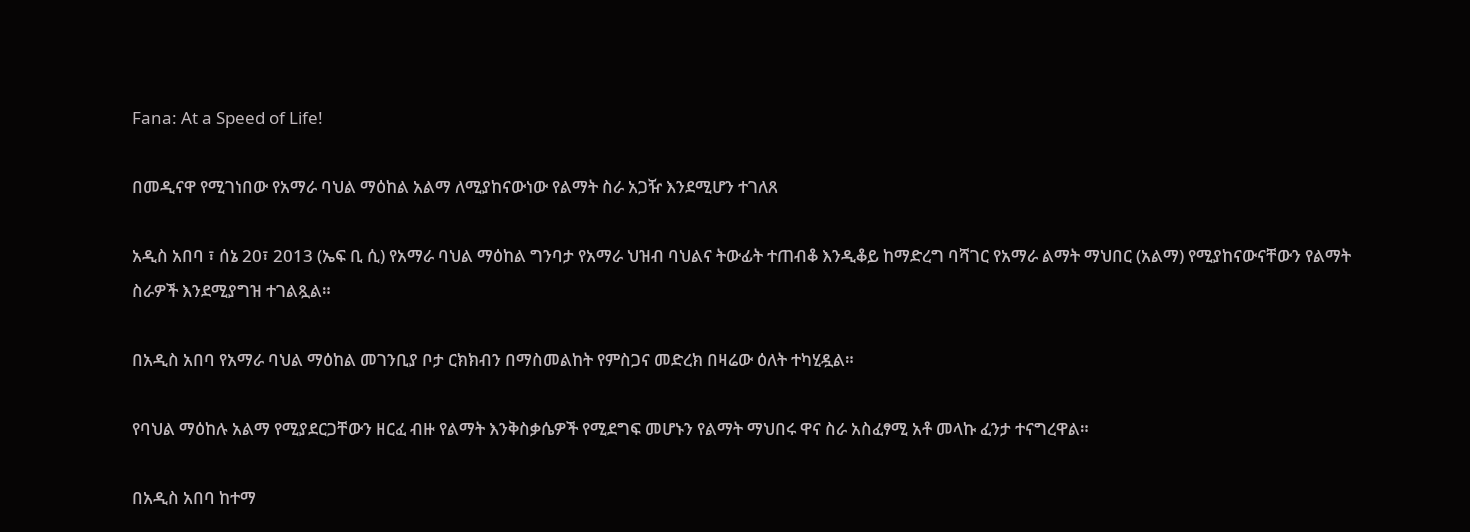Fana: At a Speed of Life!

በመዲናዋ የሚገነበው የአማራ ባህል ማዕከል አልማ ለሚያከናውነው የልማት ስራ አጋዥ እንደሚሆን ተገለጸ

አዲስ አበባ ፣ ሰኔ 20፣ 2013 (ኤፍ ቢ ሲ) የአማራ ባህል ማዕከል ግንባታ የአማራ ህዝብ ባህልና ትውፊት ተጠብቆ እንዲቆይ ከማድረግ ባሻገር የአማራ ልማት ማህበር (አልማ) የሚያከናውናቸውን የልማት ስራዎች እንደሚያግዝ ተገልጿል።

በአዲስ አበባ የአማራ ባህል ማዕከል መገንቢያ ቦታ ርክክብን በማስመልከት የምስጋና መድረክ በዛሬው ዕለት ተካሂዷል።

የባህል ማዕከሉ አልማ የሚያደርጋቸውን ዘርፈ ብዙ የልማት እንቅስቃሴዎች የሚደግፍ መሆኑን የልማት ማህበሩ ዋና ስራ አስፈፃሚ አቶ መላኩ ፈንታ ተናግረዋል።

በአዲስ አበባ ከተማ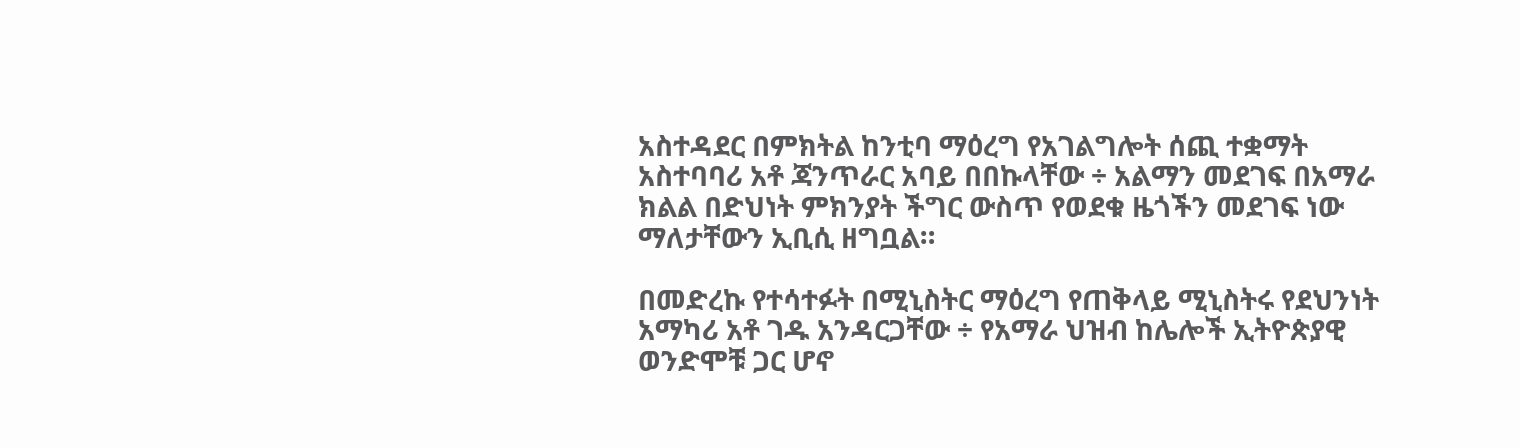አስተዳደር በምክትል ከንቲባ ማዕረግ የአገልግሎት ሰጪ ተቋማት አስተባባሪ አቶ ጃንጥራር አባይ በበኩላቸው ÷ አልማን መደገፍ በአማራ ክልል በድህነት ምክንያት ችግር ውስጥ የወደቁ ዜጎችን መደገፍ ነው ማለታቸውን ኢቢሲ ዘግቧል።

በመድረኩ የተሳተፉት በሚኒስትር ማዕረግ የጠቅላይ ሚኒስትሩ የደህንነት አማካሪ አቶ ገዱ አንዳርጋቸው ÷ የአማራ ህዝብ ከሌሎች ኢትዮጵያዊ ወንድሞቹ ጋር ሆኖ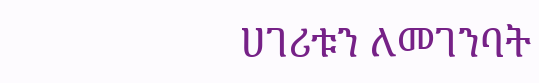ሀገሪቱን ለመገንባት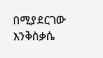በሚያደርገው እንቅስቃሴ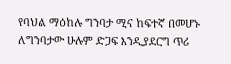የባህል ማዕከሉ ግንባታ ሚና ከፍተኛ በመሆኑ ለግንባታው ሁሉም ድጋፍ እንዲያደርግ ጥሪ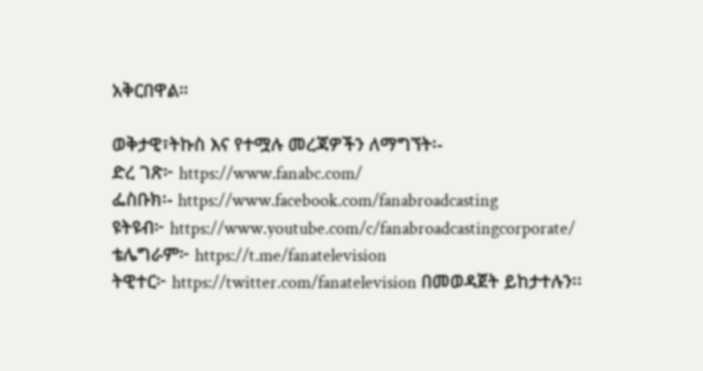አቅርበዋል።

ወቅታዊ፣ትኩስ እና የተሟሉ መረጃዎችን ለማግኘት፡-
ድረ ገጽ፦ https://www.fanabc.com/
ፌስቡክ፡- https://www.facebook.com/fanabroadcasting
ዩትዩብ፦ https://www.youtube.com/c/fanabroadcastingcorporate/
ቴሌግራም፦ https://t.me/fanatelevision
ትዊተር፦ https://twitter.com/fanatelevision በመወዳጀት ይከታተሉን፡፡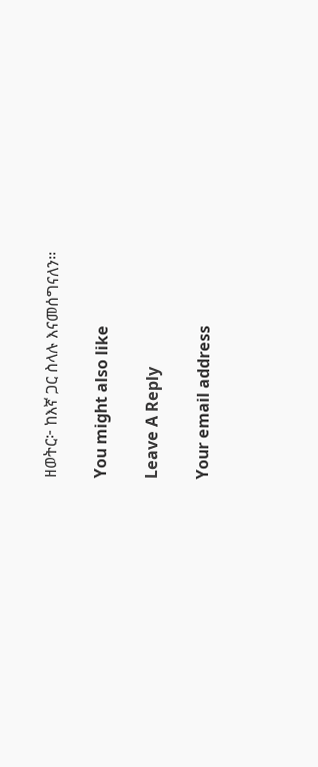ዘወትር፦ ከእኛ ጋር ስላሉ እናመሰግናለን፡፡

You might also like

Leave A Reply

Your email address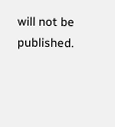will not be published.